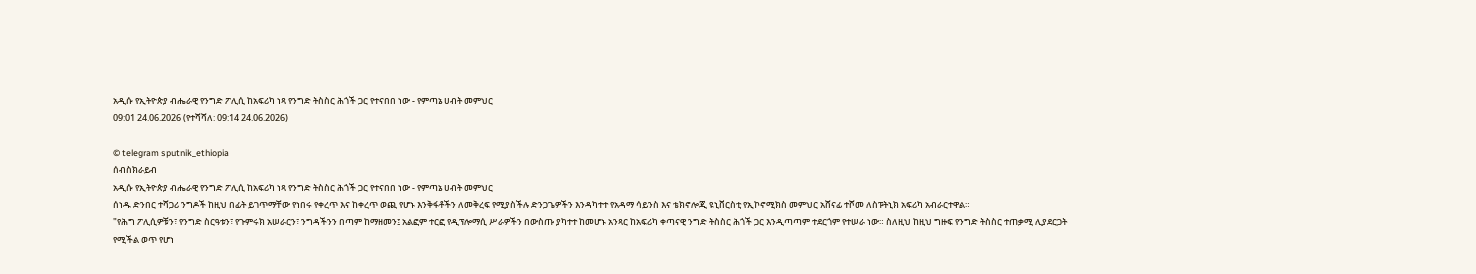አዲሱ የኢትዮጵያ ብሔራዊ የንግድ ፖሊሲ ከአፍሪካ ነጻ የንግድ ትስስር ሕጎች ጋር የተናበበ ነው - የምጣኔ ሀብት መምህር
09:01 24.06.2026 (የተሻሻለ: 09:14 24.06.2026)

© telegram sputnik_ethiopia
ሰብስክራይብ
አዲሱ የኢትዮጵያ ብሔራዊ የንግድ ፖሊሲ ከአፍሪካ ነጻ የንግድ ትስስር ሕጎች ጋር የተናበበ ነው - የምጣኔ ሀብት መምህር
ሰነዱ ድንበር ተሻጋሪ ንግዶች ከዚህ በፊት ይገጥማቸው የነበሩ የቀረጥ እና ከቀረጥ ወጪ የሆኑ እንቅፋቶችን ለመቅረፍ የሚያስችሉ ድንጋጌዎችን እንዳካተተ የአዳማ ሳይንስ እና ቴክኖሎጂ ዩኒቨርስቲ የኢኮኖሚክስ መምህር አሸናፊ ተሾመ ለስፑትኒክ አፍሪካ አብራርተዋል።
"የሕግ ፖሊሲዎቹን፣ የንግድ ስርዓቱን፣ የጉምሩክ አሠራርን፣ ንግዳችንን በጣም ከማዘመን፤ አልፎም ተርፎ የዲፕሎማሲ ሥራዎችን በውስጡ ያካተተ ከመሆኑ አንጻር ከአፍሪካ ቀጣናዊ ንግድ ትስስር ሕጎች ጋር እንዲጣጣም ተደርጎም የተሠራ ነው። ስለዚህ ከዚህ ግዙፍ የንግድ ትስስር ተጠቃሚ ሊያደርጋት የሚችል ወጥ የሆነ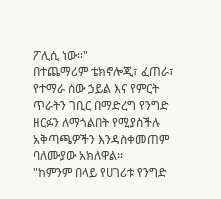ፖሊሲ ነው።"
በተጨማሪም ቴክኖሎጂ፣ ፈጠራ፣ የተማራ ሰው ኃይል እና የምርት ጥራትን ገቢር በማድረግ የንግድ ዘርፉን ለማጎልበት የሚያስችሉ አቅጣጫዎችን እንዳስቀመጠም ባለሙያው አክለዋል።
"ከምንም በላይ የሀገሪቱ የንግድ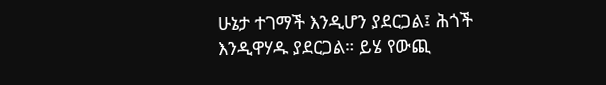ሁኔታ ተገማች እንዲሆን ያደርጋል፤ ሕጎች እንዲዋሃዱ ያደርጋል። ይሄ የውጪ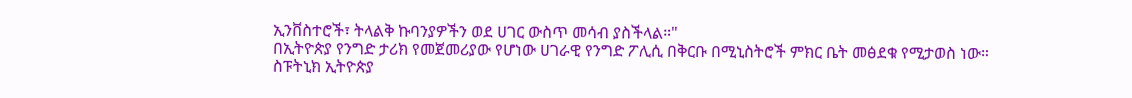ኢንቨስተሮች፣ ትላልቅ ኩባንያዎችን ወደ ሀገር ውስጥ መሳብ ያስችላል።"
በኢትዮጵያ የንግድ ታሪክ የመጀመሪያው የሆነው ሀገራዊ የንግድ ፖሊሲ በቅርቡ በሚኒስትሮች ምክር ቤት መፅደቁ የሚታወስ ነው።
ስፑትኒክ ኢትዮጵያ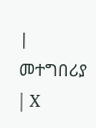| መተግበሪያ | X